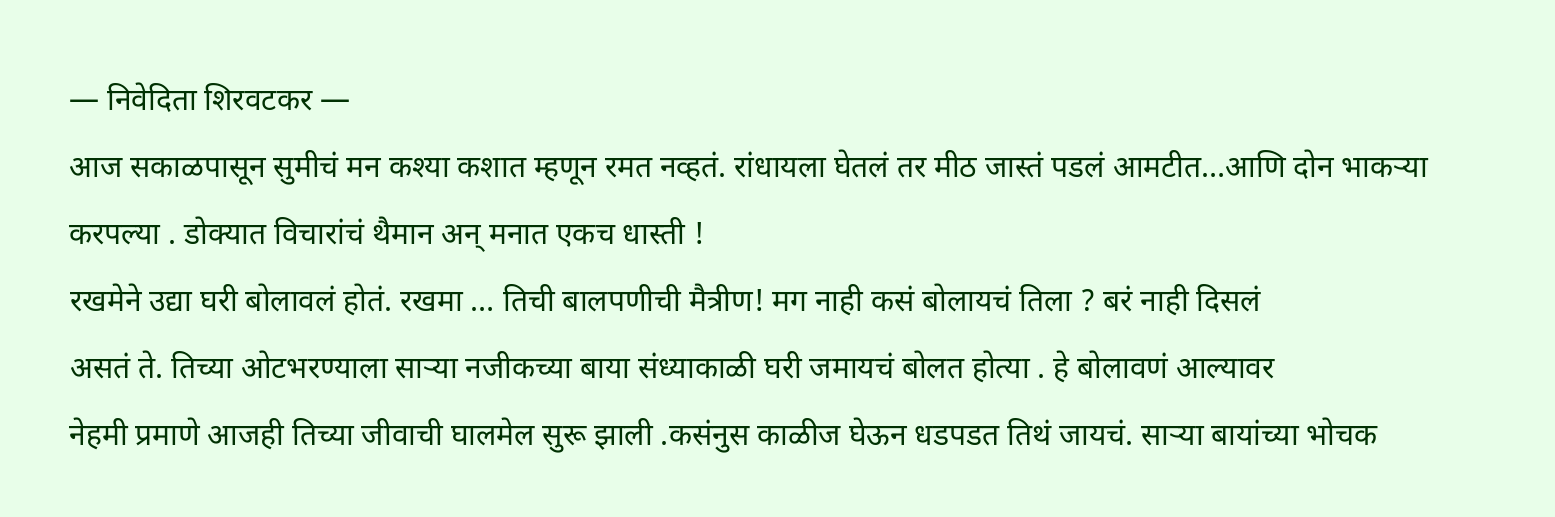— निवेदिता शिरवटकर —
आज सकाळपासून सुमीचं मन कश्या कशात म्हणून रमत नव्हतं. रांधायला घेतलं तर मीठ जास्तं पडलं आमटीत…आणि दोन भाकऱ्या करपल्या . डोक्यात विचारांचं थैमान अन् मनात एकच धास्ती !
रखमेने उद्या घरी बोलावलं होतं. रखमा … तिची बालपणीची मैत्रीण! मग नाही कसं बोलायचं तिला ? बरं नाही दिसलं
असतं ते. तिच्या ओटभरण्याला साऱ्या नजीकच्या बाया संध्याकाळी घरी जमायचं बोलत होत्या . हे बोलावणं आल्यावर
नेहमी प्रमाणे आजही तिच्या जीवाची घालमेल सुरू झाली .कसंनुस काळीज घेऊन धडपडत तिथं जायचं. साऱ्या बायांच्या भोचक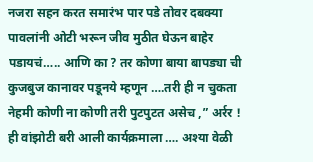नजरा सहन करत समारंभ पार पडे तोवर दबक्या पावलांनी ओटी भरून जीव मुठीत घेऊन बाहेर पडायचं….. आणि का ? तर कोणा बाया बापड्या ची कुजबुज कानावर पडूनये म्हणून ….तरी ही न चुकता नेहमी कोणी ना कोणी तरी पुटपुटत असेच ,” अर्रर ! ही वांझोटी बरी आली कार्यक्रमाला …. अश्या वेळी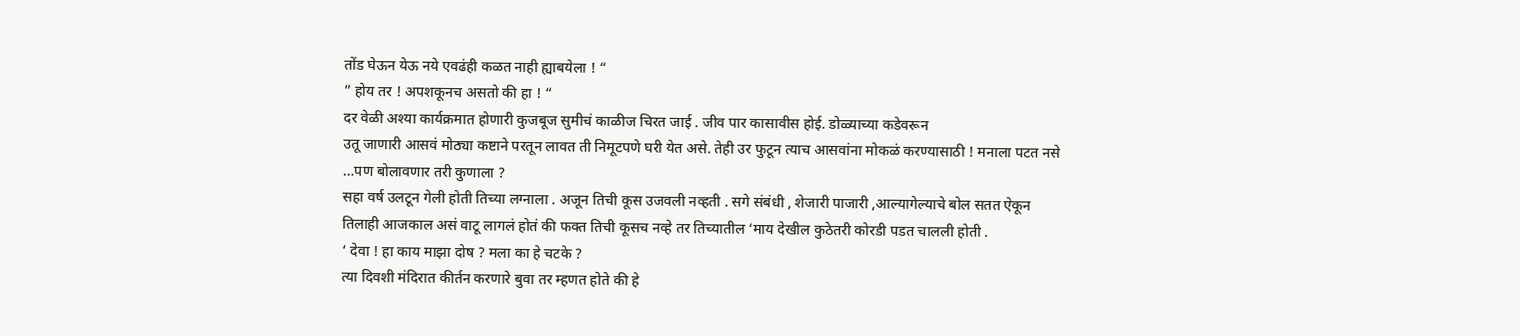तोंड घेऊन येऊ नये एवढंही कळत नाही ह्याबयेला ! “
” होय तर ! अपशकूनच असतो की हा ! “
दर वेळी अश्या कार्यक्रमात होणारी कुजबूज सुमीचं काळीज चिरत जाई . जीव पार कासावीस होई. डोळ्याच्या कडेवरून
उतू जाणारी आसवं मोठ्या कष्टाने परतून लावत ती निमूटपणे घरी येत असे. तेही उर फुटून त्याच आसवांना मोकळं करण्यासाठी ! मनाला पटत नसे …पण बोलावणार तरी कुणाला ?
सहा वर्ष उलटून गेली होती तिच्या लग्नाला . अजून तिची कूस उजवली नव्हती . सगे संबंधी , शेजारी पाजारी ,आल्यागेल्याचे बोल सतत ऐकून तिलाही आजकाल असं वाटू लागलं होतं की फक्त तिची कूसच नव्हे तर तिच्यातील ‘माय देखील कुठेतरी कोरडी पडत चालली होती .
‘ देवा ! हा काय माझा दोष ? मला का हे चटके ?
त्या दिवशी मंदिरात कीर्तन करणारे बुवा तर म्हणत होते की हे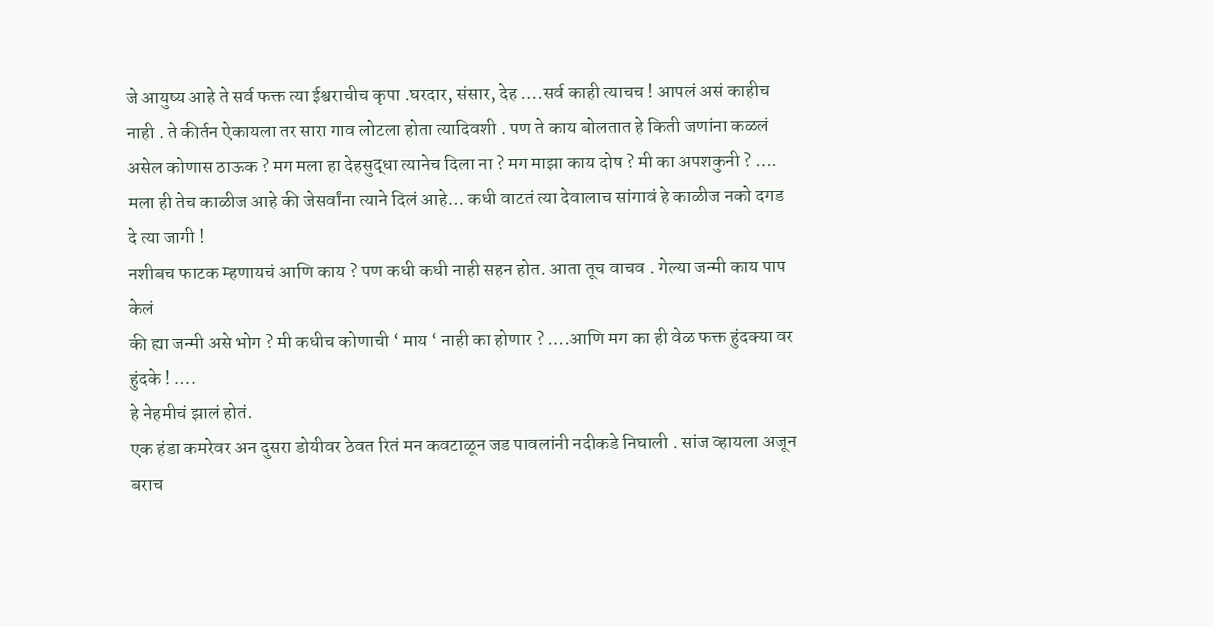जे आयुष्य आहे ते सर्व फक्त त्या ईश्वराचीच कृपा .घरदार, संसार, देह ….सर्व काही त्याचच ! आपलं असं काहीच नाही . ते कीर्तन ऐकायला तर सारा गाव लोटला होता त्यादिवशी . पण ते काय बोलतात हे किती जणांना कळलं असेल कोणास ठाऊक ? मग मला हा देहसुद्धा त्यानेच दिला ना ? मग माझा काय दोष ? मी का अपशकुनी ? …. मला ही तेच काळीज आहे की जेसर्वांना त्याने दिलं आहे… कधी वाटतं त्या देवालाच सांगावं हे काळीज नको दगड दे त्या जागी !
नशीबच फाटक म्हणायचं आणि काय ? पण कधी कधी नाही सहन होत. आता तूच वाचव . गेल्या जन्मी काय पाप केलं
की ह्या जन्मी असे भोग ? मी कधीच कोणाची ‘ माय ‘ नाही का होणार ? ….आणि मग का ही वेळ फक्त हुंदक्या वर हुंदके ! ….
हे नेहमीचं झालं होतं.
एक हंडा कमरेवर अन दुसरा डोयीवर ठेवत रितं मन कवटाळून जड पावलांनी नदीकडे निघाली . सांज व्हायला अजून बराच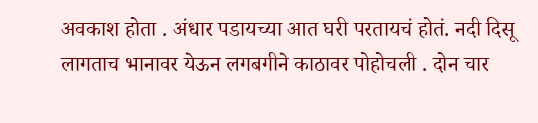अवकाश होता . अंधार पडायच्या आत घरी परतायचं होतं. नदी दिसू लागताच भानावर येऊन लगबगीने काठावर पोहोचली . दोन चार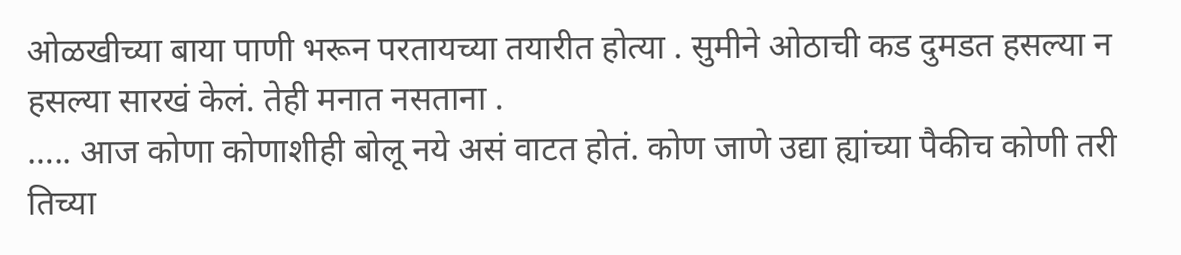ओळखीच्या बाया पाणी भरून परतायच्या तयारीत होत्या . सुमीने ओठाची कड दुमडत हसल्या न हसल्या सारखं केलं. तेही मनात नसताना .
….. आज कोणा कोणाशीही बोलू नये असं वाटत होतं. कोण जाणे उद्या ह्यांच्या पैकीच कोणी तरी तिच्या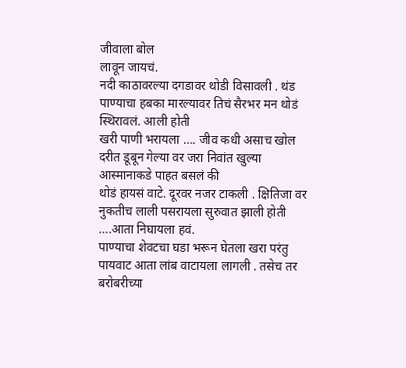जीवाला बोल
लावून जायचं.
नदी काठावरल्या दगडावर थोडी विसावली . थंड पाण्याचा हबका मारल्यावर तिचं सैरभर मन थोडं स्थिरावलं. आली होती
खरी पाणी भरायला …. जीव कधी असाच खोल दरीत डूबून गेल्या वर जरा निवांत खुल्या आस्मानाकडे पाहत बसलं की
थोडं हायसं वाटे. दूरवर नजर टाकली . क्षितिजा वर नुकतीच लाली पसरायला सुरुवात झाली होती ….आता निघायला हवं.
पाण्याचा शेवटचा घडा भरून घेतला खरा परंतु पायवाट आता लांब वाटायला लागली . तसेच तर बरोबरीच्या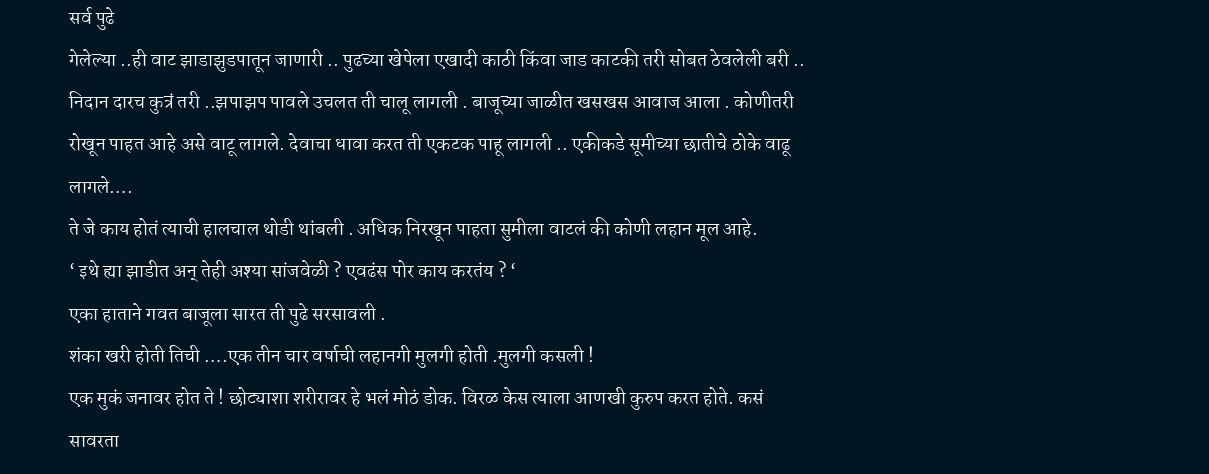सर्व पुढे
गेलेल्या ..ही वाट झाडाझुडपातून जाणारी .. पुढच्या खेपेला एखादी काठी किंवा जाड काटकी तरी सोबत ठेवलेली बरी ..
निदान दारच कुत्रं तरी ..झपाझप पावले उचलत ती चालू लागली . बाजूच्या जाळीत खसखस आवाज आला . कोणीतरी
रोखून पाहत आहे असे वाटू लागले. देवाचा धावा करत ती एकटक पाहू लागली .. एकीकडे सूमीच्या छातीचे ठोके वाढू
लागले….
ते जे काय होतं त्याची हालचाल थोडी थांबली . अधिक निरखून पाहता सुमीला वाटलं की कोणी लहान मूल आहे.
‘ इथे ह्या झाडीत अन् तेही अश्या सांजवेळी ? एवढंस पोर काय करतंय ? ‘
एका हाताने गवत बाजूला सारत ती पुढे सरसावली .
शंका खरी होती तिची ….एक तीन चार वर्षाची लहानगी मुलगी होती .मुलगी कसली !
एक मुकं जनावर होत ते ! छोट्याशा शरीरावर हे भलं मोठं डोक. विरळ केस त्याला आणखी कुरुप करत होते. कसं
सावरता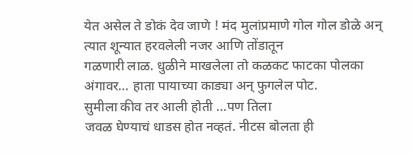येत असेल ते डोकं देव जाणे ! मंद मुलांप्रमाणे गोल गोल डोळे अन् त्यात शून्यात हरवलेली नजर आणि तोंडातून
गळणारी लाळ. धुळीने माखलेला तो कळकट फाटका पोलका अंगावर… हाता पायाच्या काड्या अन् फुगलेल पोट.
सुमीला कीव तर आली होती …पण तिला
जवळ घेण्याचं धाडस होत नव्हतं. नीटस बोलता ही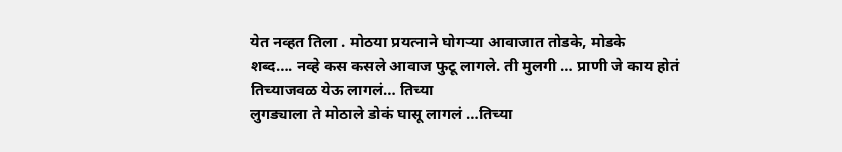येत नव्हत तिला . मोठया प्रयत्नाने घोगऱ्या आवाजात तोडके, मोडके
शब्द…. नव्हे कस कसले आवाज फुटू लागले. ती मुलगी … प्राणी जे काय होतं तिच्याजवळ येऊ लागलं… तिच्या
लुगड्याला ते मोठाले डोकं घासू लागलं …तिच्या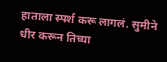हाताला स्पर्श करू लागलं. सुमीने धीर करून तिच्या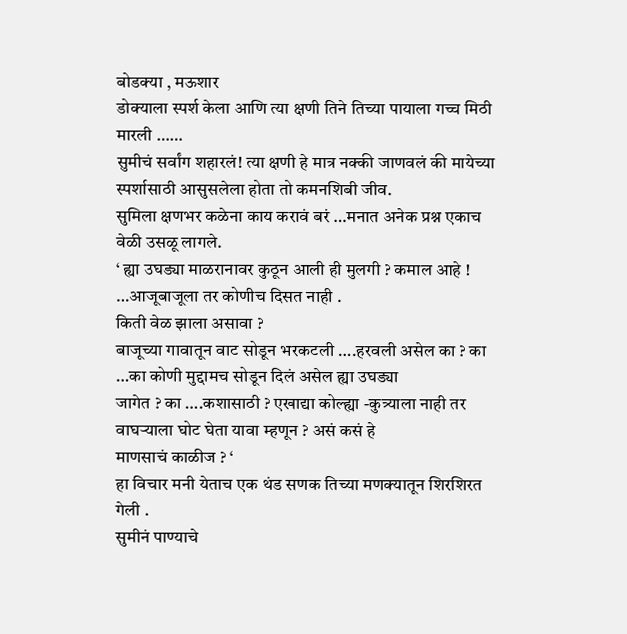बोडक्या , मऊशार
डोक्याला स्पर्श केला आणि त्या क्षणी तिने तिच्या पायाला गच्च मिठी मारली ……
सुमीचं सर्वांग शहारलं! त्या क्षणी हे मात्र नक्की जाणवलं की मायेच्या स्पर्शासाठी आसुसलेला होता तो कमनशिबी जीव.
सुमिला क्षणभर कळेना काय करावं बरं …मनात अनेक प्रश्न एकाच वेळी उसळू लागले.
‘ ह्या उघड्या माळरानावर कुठून आली ही मुलगी ? कमाल आहे ! …आजूबाजूला तर कोणीच दिसत नाही .
किती वेळ झाला असावा ?
बाजूच्या गावातून वाट सोडून भरकटली ….हरवली असेल का ? का …का कोणी मुद्दामच सोडून दिलं असेल ह्या उघड्या
जागेत ? का ….कशासाठी ? एखाद्या कोल्ह्या -कुत्र्याला नाही तर वाघऱ्याला घोट घेता यावा म्हणून ? असं कसं हे
माणसाचं काळीज ? ‘
हा विचार मनी येताच एक थंड सणक तिच्या मणक्यातून शिरशिरत गेली .
सुमीनं पाण्याचे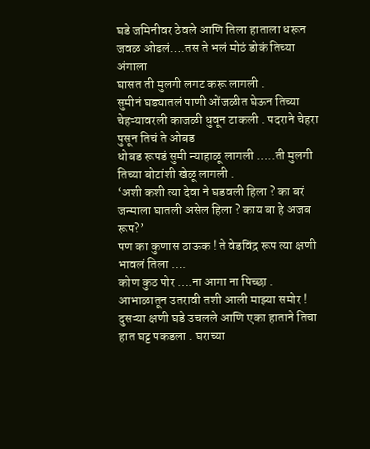घडे जमिनीवर ठेवले आणि तिला हाताला धरून जवळ ओढलं….तस ते भलं मोठं डोकं तिच्या अंगाला
घासत ती मुलगी लगट करू लागली .
सुमीनं घड्यातलं पाणी ओंजळीत घेऊन तिच्या चेहऱ्यावरली काजळी धुवून टाकली . पदराने चेहरा पुसून तिचं ते ओबड
धोबड रूपडं सुमी न्याहाळू लागली …..ती मुलगी तिच्या बोटांशी खेळू लागली .
‘अशी कशी त्या देवा ने घडवली हिला ? का बरं जन्माला घातली असेल हिला ? काय बा हे अजब रूप?’
पण का कुणास ठाऊक ! ते वेडविंद्र रूप त्या क्षणी भावलं तिला ….
कोण कुठ पोर ….ना आगा ना पिच्छा . आभाळातून उतरावी तशी आली माझ्या समोर !
दुसऱ्या क्षणी घडे उचलले आणि एका हाताने तिचा हात घट्ट पकडला . घराच्या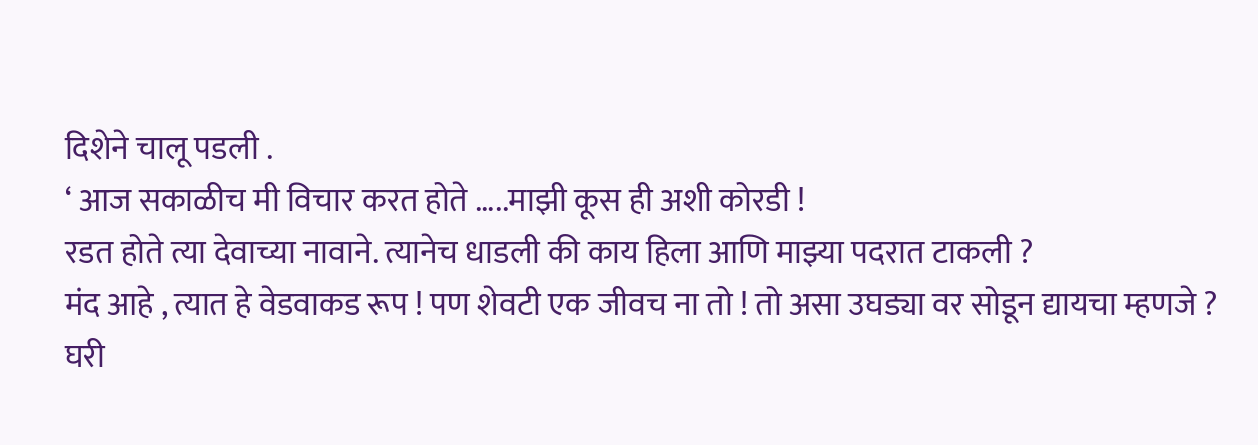दिशेने चालू पडली .
‘ आज सकाळीच मी विचार करत होते …..माझी कूस ही अशी कोरडी !
रडत होते त्या देवाच्या नावाने. त्यानेच धाडली की काय हिला आणि माझ्या पदरात टाकली ?
मंद आहे , त्यात हे वेडवाकड रूप ! पण शेवटी एक जीवच ना तो ! तो असा उघड्या वर सोडून द्यायचा म्हणजे ?
घरी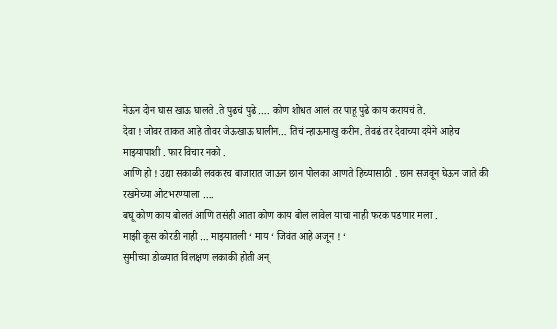नेऊन दोन घास खाऊ घालते .ते पुढचं पुढे …. कोण शोधत आलं तर पाहू पुढे काय करायचं ते.
देवा ! जोवर ताकत आहे तोवर जेऊखाऊ घालीन… तिचं न्हाऊमाखु करीन. तेवढं तर देवाच्या दयेने आहेच
माझ्यापाशी . फार विचार नको .
आणि हो ! उद्या सकाळी लवकरच बाजारात जाऊन छान पोलका आणते हिच्यासाठी . छान सजवून घेऊन जाते की
रखमेच्या ओटभरण्याला ….
बघू कोण काय बोलतं आणि तसंही आता कोण काय बोल लावेल याचा नाही फरक पडणार मला .
माझी कूस कोरडी नाही … माझ्यातली ‘ माय ‘ जिवंत आहे अजून ! ‘
सुमीच्या डोळ्यात विलक्षण लकाकी होती अन्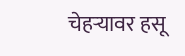चेहऱ्यावर हसू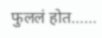फुललं होत……